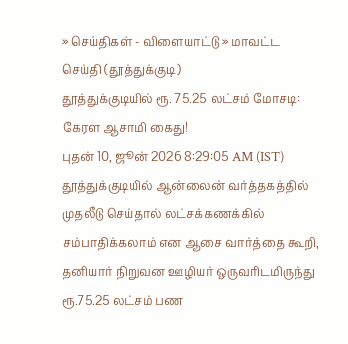» செய்திகள் - விளையாட்டு » மாவட்ட செய்தி (தூத்துக்குடி)
தூத்துக்குடியில் ரூ. 75.25 லட்சம் மோசடி: கேரள ஆசாமி கைது!
புதன் 10, ஜூன் 2026 8:29:05 AM (IST)
தூத்துக்குடியில் ஆன்லைன் வர்த்தகத்தில் முதலீடு செய்தால் லட்சக்கணக்கில் சம்பாதிக்கலாம் என ஆசை வார்த்தை கூறி, தனியார் நிறுவன ஊழியர் ஒருவரிடமிருந்து ரூ.75.25 லட்சம் பண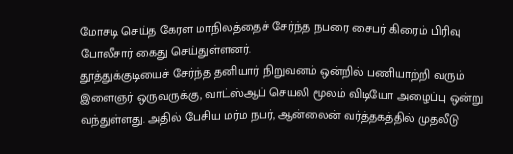மோசடி செய்த கேரள மாநிலத்தைச் சேர்ந்த நபரை சைபர் கிரைம் பிரிவு போலீசார் கைது செய்துள்ளனர்.
தூத்துக்குடியைச் சேர்ந்த தனியார் நிறுவனம் ஒன்றில் பணியாற்றி வரும் இளைஞர் ஒருவருக்கு, வாட்ஸ்ஆப் செயலி மூலம் விடியோ அழைப்பு ஒன்று வந்துள்ளது. அதில் பேசிய மர்ம நபர், ஆன்லைன் வர்த்தகத்தில் முதலீடு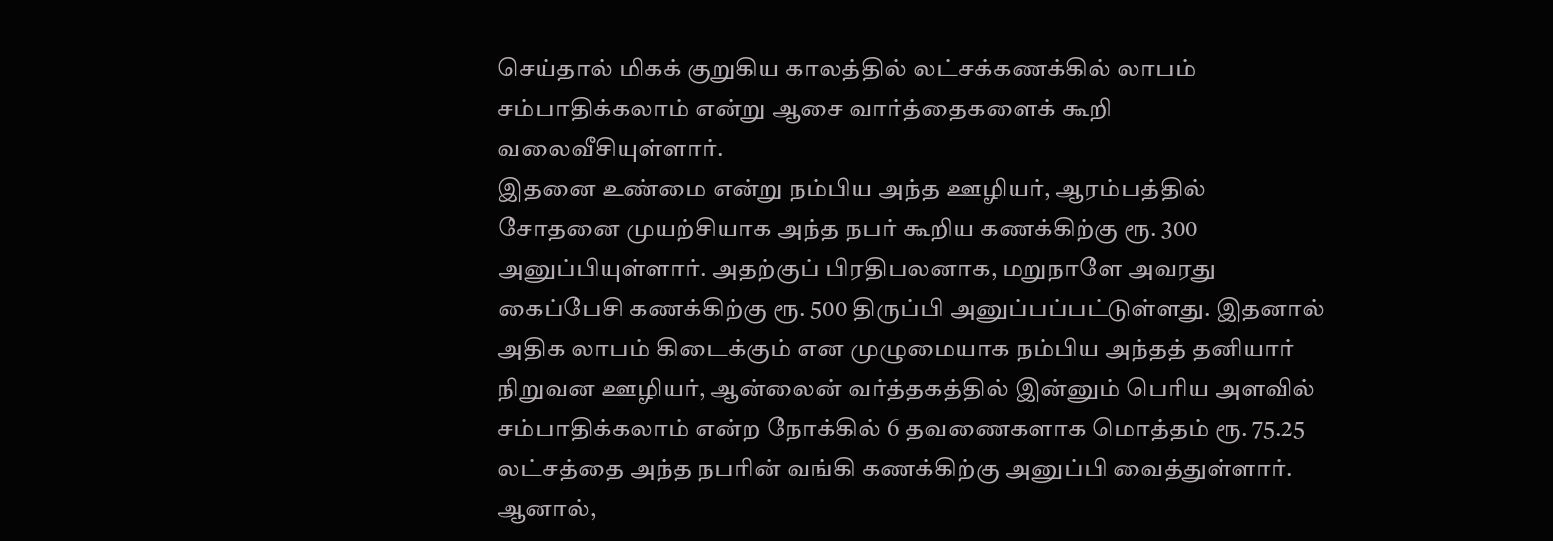செய்தால் மிகக் குறுகிய காலத்தில் லட்சக்கணக்கில் லாபம் சம்பாதிக்கலாம் என்று ஆசை வார்த்தைகளைக் கூறி வலைவீசியுள்ளார்.
இதனை உண்மை என்று நம்பிய அந்த ஊழியர், ஆரம்பத்தில் சோதனை முயற்சியாக அந்த நபர் கூறிய கணக்கிற்கு ரூ. 300 அனுப்பியுள்ளார். அதற்குப் பிரதிபலனாக, மறுநாளே அவரது கைப்பேசி கணக்கிற்கு ரூ. 500 திருப்பி அனுப்பப்பட்டுள்ளது. இதனால் அதிக லாபம் கிடைக்கும் என முழுமையாக நம்பிய அந்தத் தனியார் நிறுவன ஊழியர், ஆன்லைன் வர்த்தகத்தில் இன்னும் பெரிய அளவில் சம்பாதிக்கலாம் என்ற நோக்கில் 6 தவணைகளாக மொத்தம் ரூ. 75.25 லட்சத்தை அந்த நபரின் வங்கி கணக்கிற்கு அனுப்பி வைத்துள்ளார்.
ஆனால்,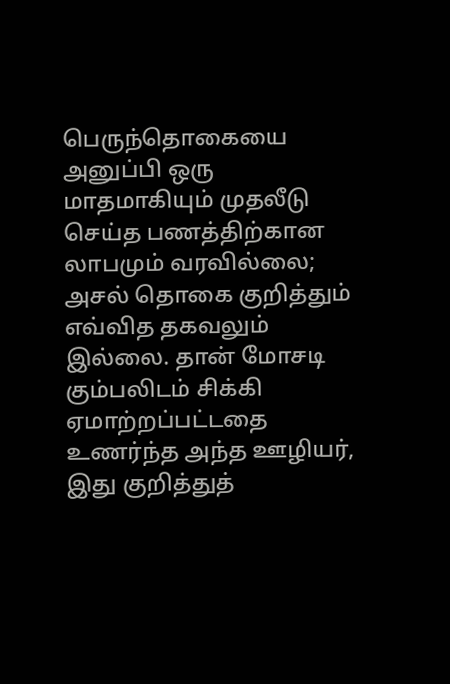பெருந்தொகையை அனுப்பி ஒரு மாதமாகியும் முதலீடு செய்த பணத்திற்கான லாபமும் வரவில்லை; அசல் தொகை குறித்தும் எவ்வித தகவலும் இல்லை. தான் மோசடி கும்பலிடம் சிக்கி ஏமாற்றப்பட்டதை உணர்ந்த அந்த ஊழியர், இது குறித்துத்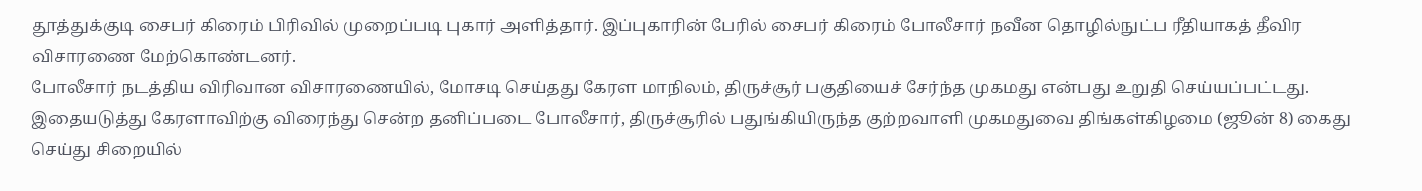தூத்துக்குடி சைபர் கிரைம் பிரிவில் முறைப்படி புகார் அளித்தார். இப்புகாரின் பேரில் சைபர் கிரைம் போலீசார் நவீன தொழில்நுட்ப ரீதியாகத் தீவிர விசாரணை மேற்கொண்டனர்.
போலீசார் நடத்திய விரிவான விசாரணையில், மோசடி செய்தது கேரள மாநிலம், திருச்சூர் பகுதியைச் சேர்ந்த முகமது என்பது உறுதி செய்யப்பட்டது. இதையடுத்து கேரளாவிற்கு விரைந்து சென்ற தனிப்படை போலீசார், திருச்சூரில் பதுங்கியிருந்த குற்றவாளி முகமதுவை திங்கள்கிழமை (ஜூன் 8) கைது செய்து சிறையில்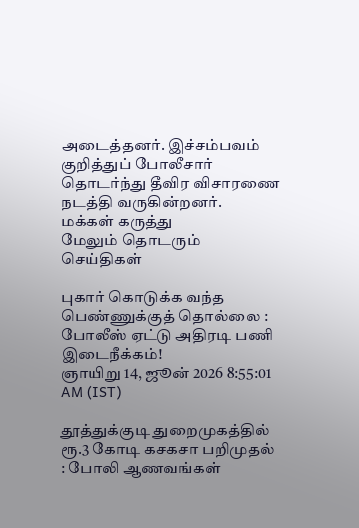அடைத்தனர். இச்சம்பவம் குறித்துப் போலீசார் தொடர்ந்து தீவிர விசாரணை நடத்தி வருகின்றனர்.
மக்கள் கருத்து
மேலும் தொடரும் செய்திகள்

புகார் கொடுக்க வந்த பெண்ணுக்குத் தொல்லை : போலீஸ் ஏட்டு அதிரடி பணி இடைநீக்கம்!
ஞாயிறு 14, ஜூன் 2026 8:55:01 AM (IST)

தூத்துக்குடி துறைமுகத்தில் ரூ.3 கோடி கசகசா பறிமுதல் : போலி ஆணவங்கள்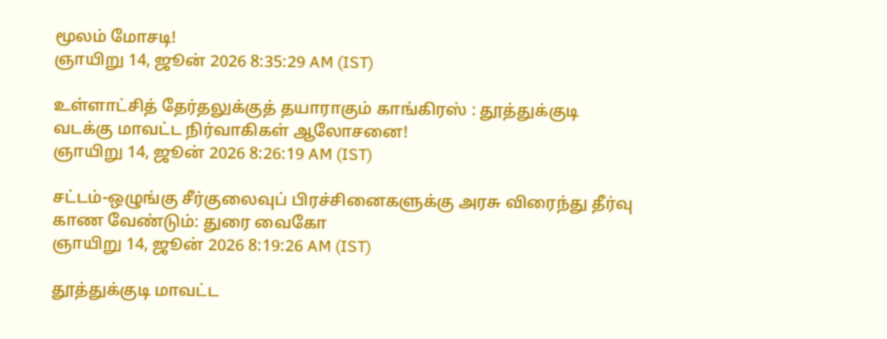மூலம் மோசடி!
ஞாயிறு 14, ஜூன் 2026 8:35:29 AM (IST)

உள்ளாட்சித் தேர்தலுக்குத் தயாராகும் காங்கிரஸ் : தூத்துக்குடி வடக்கு மாவட்ட நிர்வாகிகள் ஆலோசனை!
ஞாயிறு 14, ஜூன் 2026 8:26:19 AM (IST)

சட்டம்-ஒழுங்கு சீர்குலைவுப் பிரச்சினைகளுக்கு அரசு விரைந்து தீர்வு காண வேண்டும்: துரை வைகோ
ஞாயிறு 14, ஜூன் 2026 8:19:26 AM (IST)

தூத்துக்குடி மாவட்ட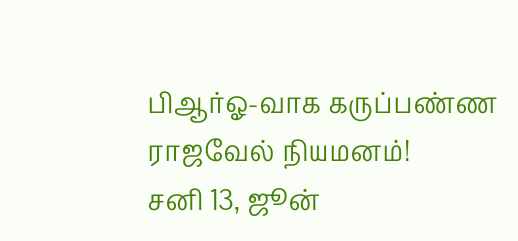பிஆர்ஓ-வாக கருப்பண்ண ராஜவேல் நியமனம்!
சனி 13, ஜூன்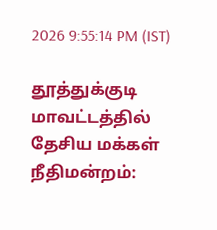2026 9:55:14 PM (IST)

தூத்துக்குடி மாவட்டத்தில் தேசிய மக்கள் நீதிமன்றம்: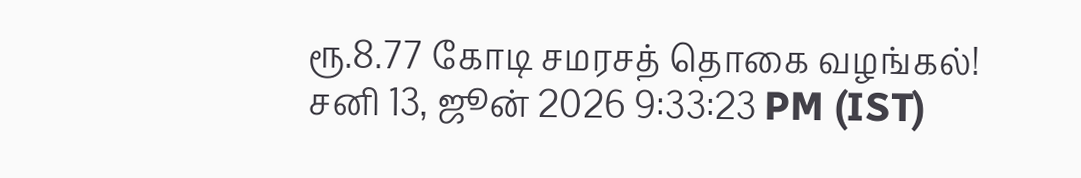ரூ.8.77 கோடி சமரசத் தொகை வழங்கல்!
சனி 13, ஜூன் 2026 9:33:23 PM (IST)